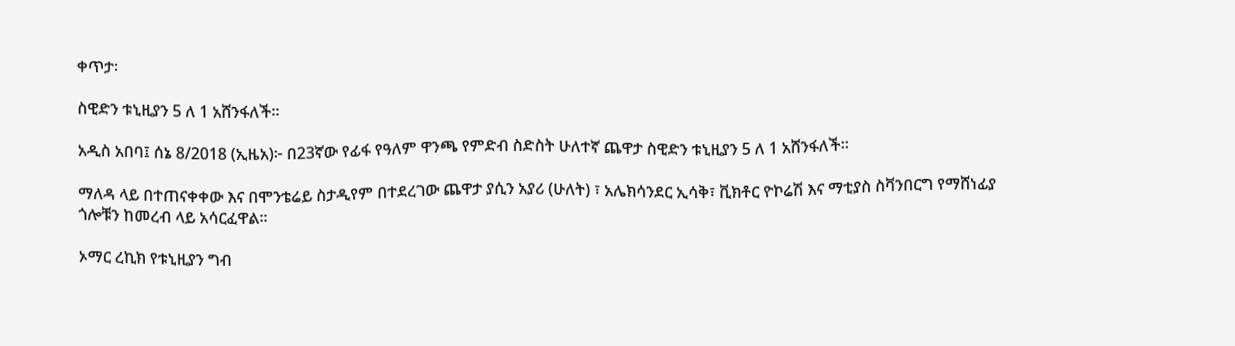ቀጥታ፡

ስዊድን ቱኒዚያን 5 ለ 1 አሸንፋለች።

አዲስ አበባ፤ ሰኔ 8/2018 (ኢዜአ)፦ በ23ኛው የፊፋ የዓለም ዋንጫ የምድብ ስድስት ሁለተኛ ጨዋታ ስዊድን ቱኒዚያን 5 ለ 1 አሸንፋለች።

ማለዳ ላይ በተጠናቀቀው እና በሞንቴሬይ ስታዲየም በተደረገው ጨዋታ ያሲን አያሪ (ሁለት) ፣ አሌክሳንደር ኢሳቅ፣ ቪክቶር ዮኮሬሽ እና ማቲያስ ስቫንበርግ የማሸነፊያ ጎሎቹን ከመረብ ላይ አሳርፈዋል።

ኦማር ረኪክ የቱኒዚያን ግብ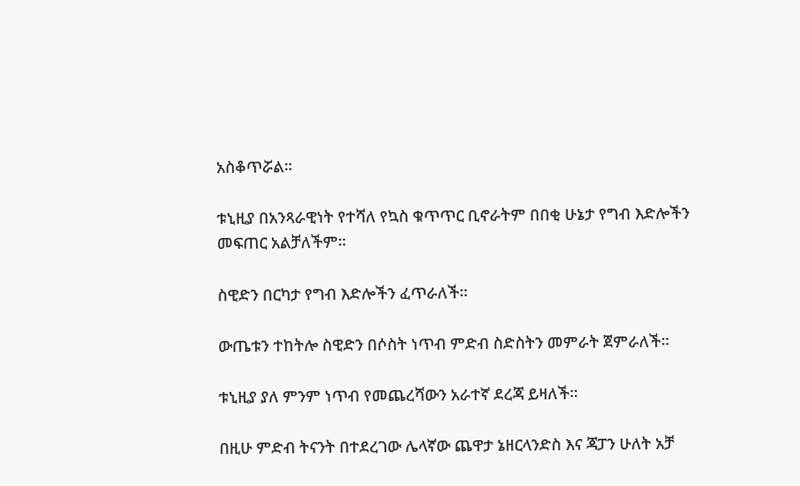አስቆጥሯል።

ቱኒዚያ በአንጻራዊነት የተሻለ የኳስ ቁጥጥር ቢኖራትም በበቂ ሁኔታ የግብ እድሎችን መፍጠር አልቻለችም።

ስዊድን በርካታ የግብ እድሎችን ፈጥራለች።

ውጤቱን ተከትሎ ስዊድን በሶስት ነጥብ ምድብ ስድስትን መምራት ጀምራለች።

ቱኒዚያ ያለ ምንም ነጥብ የመጨረሻውን አራተኛ ደረጃ ይዛለች።

በዚሁ ምድብ ትናንት በተደረገው ሌላኛው ጨዋታ ኔዘርላንድስ እና ጃፓን ሁለት አቻ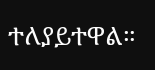ተለያይተዋል።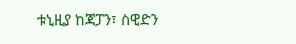ቱኒዚያ ከጃፓን፣ ስዊድን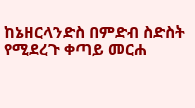ከኔዘርላንድስ በምድብ ስድስት የሚደረጉ ቀጣይ መርሐ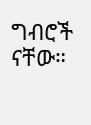ግብሮች ናቸው።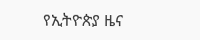የኢትዮጵያ ዜና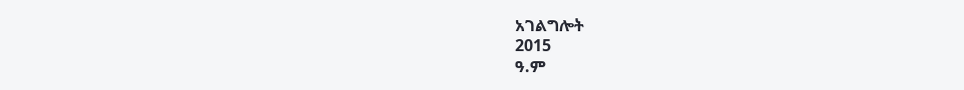አገልግሎት
2015
ዓ.ም